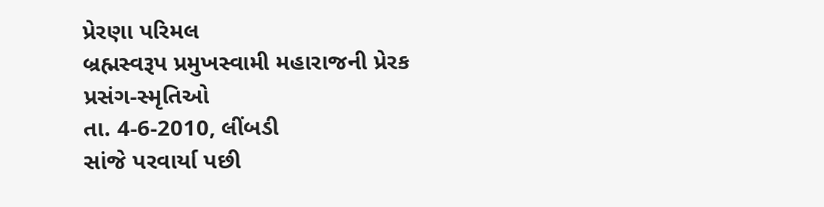પ્રેરણા પરિમલ
બ્રહ્મસ્વરૂપ પ્રમુખસ્વામી મહારાજની પ્રેરક પ્રસંગ-સ્મૃતિઓ
તા. 4-6-2010, લીંબડી
સાંજે પરવાર્યા પછી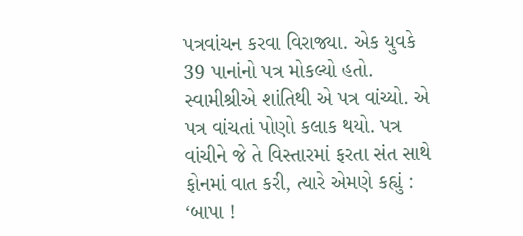પત્રવાંચન કરવા વિરાજ્યા. એક યુવકે 39 પાનાંનો પત્ર મોકલ્યો હતો. સ્વામીશ્રીએ શાંતિથી એ પત્ર વાંચ્યો. એ પત્ર વાંચતાં પોણો કલાક થયો. પત્ર વાંચીને જે તે વિસ્તારમાં ફરતા સંત સાથે ફોનમાં વાત કરી, ત્યારે એમણે કહ્યું : ‘બાપા !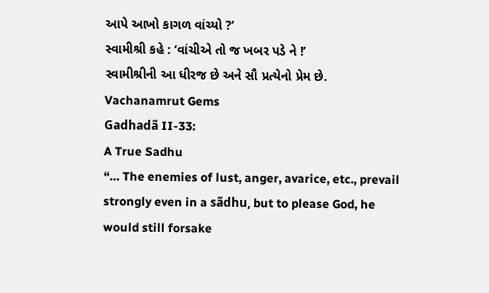આપે આખો કાગળ વાંચ્યો ?’
સ્વામીશ્રી કહે : ‘વાંચીએ તો જ ખબર પડે ને !’
સ્વામીશ્રીની આ ધીરજ છે અને સૌ પ્રત્યેનો પ્રેમ છે.
Vachanamrut Gems
Gadhadã II-33:
A True Sadhu
“… The enemies of lust, anger, avarice, etc., prevail strongly even in a sãdhu, but to please God, he would still forsake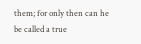them; for only then can he be called a true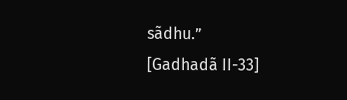sãdhu.”
[Gadhadã II-33]